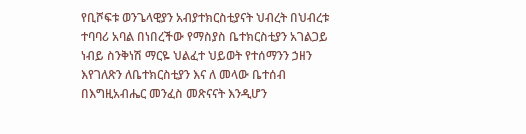የቢሾፍቱ ወንጌላዊያን አብያተክርስቲያናት ህብረት በህብረቱ ተባባሪ አባል በነበረችው የማስያስ ቤተክርስቲያን አገልጋይ ነብይ ስንቅነሽ ማርዬ ህልፈተ ህይወት የተሰማንን ኃዘን እየገለጽን ለቤተክርስቲያን እና ለ መላው ቤተሰብ በእግዚአብሔር መንፈስ መጽናናት እንዲሆን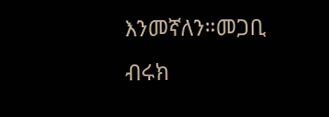እንመኛለን።መጋቢ ብሩክ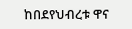ከበደየህብረቱ ዋና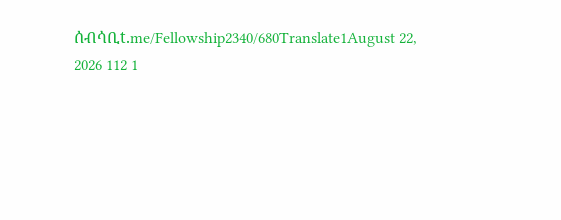ሰብሳቢt.me/Fellowship2340/680Translate1August 22, 2026 112 1